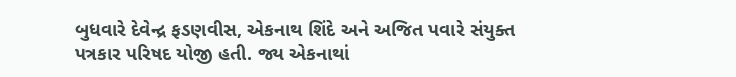બુધવારે દેવેન્દ્ર ફડણવીસ, એકનાથ શિંદે અને અજિત પવારે સંયુક્ત પત્રકાર પરિષદ યોજી હતી. જ્ય એકનાથાં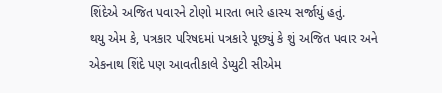શિંદેએ અજિત પવારને ટોણો મારતા ભારે હાસ્ય સર્જાયું હતું.
થયુ એમ કે, પત્રકાર પરિષદમાં પત્રકારે પૂછ્યું કે શું અજિત પવાર અને એકનાથ શિંદે પણ આવતીકાલે ડેપ્યુટી સીએમ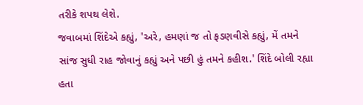તરીકે શપથ લેશે.
જવાબમાં શિંદેએ કહ્યું, 'અરે, હમણાં જ તો ફડણવીસે કહ્યું, મેં તમને સાંજ સુધી રાહ જોવાનું કહ્યું અને પછી હું તમને કહીશ.' શિંદે બોલી રહ્યા હતા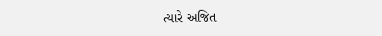ત્યારે અજિત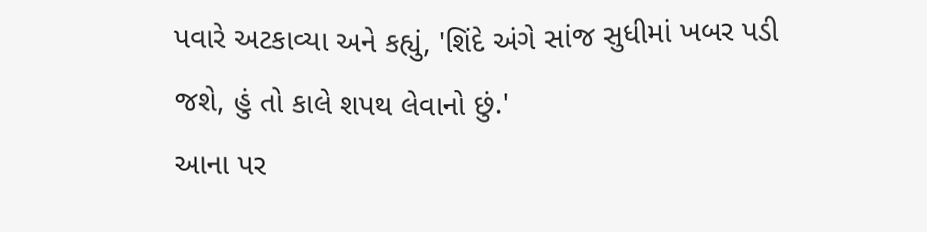પવારે અટકાવ્યા અને કહ્યું, 'શિંદે અંગે સાંજ સુધીમાં ખબર પડી જશે, હું તો કાલે શપથ લેવાનો છું.'
આના પર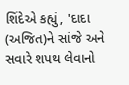શિંદેએ કહ્યું, 'દાદા (અજિત)ને સાંજે અને સવારે શપથ લેવાનો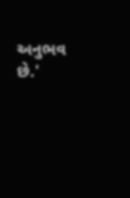અનુભવ છે.'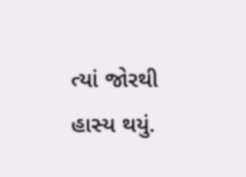ત્યાં જોરથી હાસ્ય થયું.